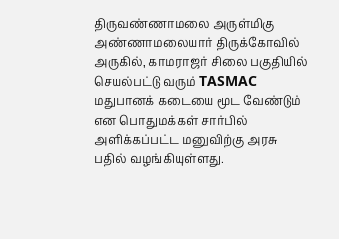திருவண்ணாமலை அருள்மிகு அண்ணாமலையார் திருக்கோவில் அருகில், காமராஜர் சிலை பகுதியில் செயல்பட்டு வரும் TASMAC மதுபானக் கடையை மூட வேண்டும் என பொதுமக்கள் சார்பில் அளிக்கப்பட்ட மனுவிற்கு அரசு பதில் வழங்கியுள்ளது.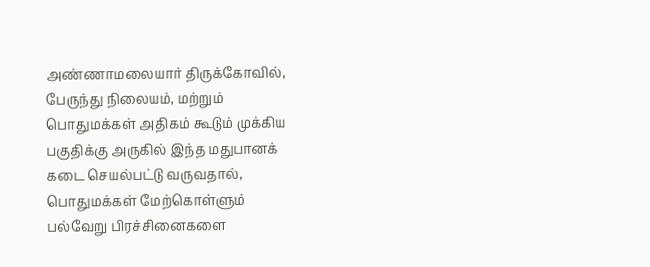அண்ணாமலையார் திருக்கோவில், பேருந்து நிலையம், மற்றும் பொதுமக்கள் அதிகம் கூடும் முக்கிய பகுதிக்கு அருகில் இந்த மதுபானக் கடை செயல்பட்டு வருவதால், பொதுமக்கள் மேற்கொள்ளும் பல்வேறு பிரச்சினைகளை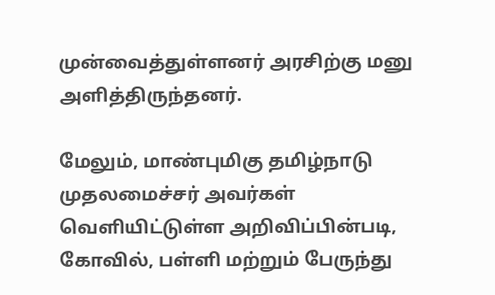முன்வைத்துள்ளனர் அரசிற்கு மனு அளித்திருந்தனர்.

மேலும், மாண்புமிகு தமிழ்நாடு முதலமைச்சர் அவர்கள் வெளியிட்டுள்ள அறிவிப்பின்படி, கோவில், பள்ளி மற்றும் பேருந்து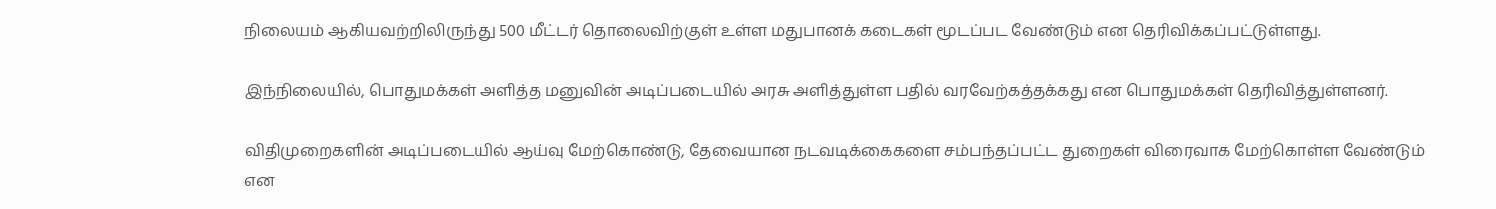நிலையம் ஆகியவற்றிலிருந்து 500 மீட்டர் தொலைவிற்குள் உள்ள மதுபானக் கடைகள் மூடப்பட வேண்டும் என தெரிவிக்கப்பட்டுள்ளது.

இந்நிலையில், பொதுமக்கள் அளித்த மனுவின் அடிப்படையில் அரசு அளித்துள்ள பதில் வரவேற்கத்தக்கது என பொதுமக்கள் தெரிவித்துள்ளனர்.

விதிமுறைகளின் அடிப்படையில் ஆய்வு மேற்கொண்டு, தேவையான நடவடிக்கைகளை சம்பந்தப்பட்ட துறைகள் விரைவாக மேற்கொள்ள வேண்டும் என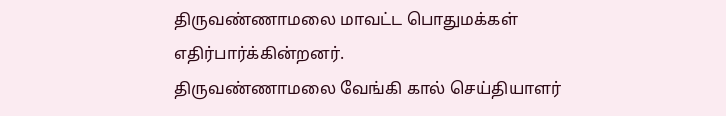திருவண்ணாமலை மாவட்ட பொதுமக்கள் எதிர்பார்க்கின்றனர்.
திருவண்ணாமலை வேங்கி கால் செய்தியாளர்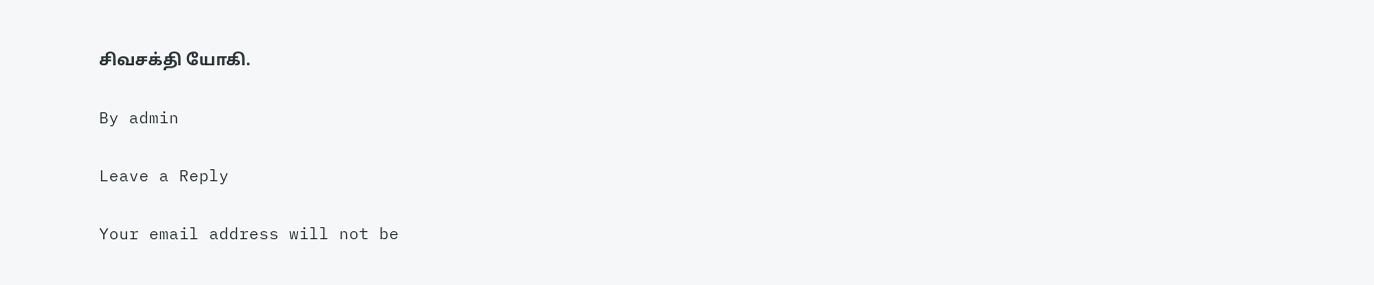சிவசக்தி யோகி.

By admin

Leave a Reply

Your email address will not be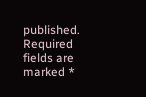published. Required fields are marked *